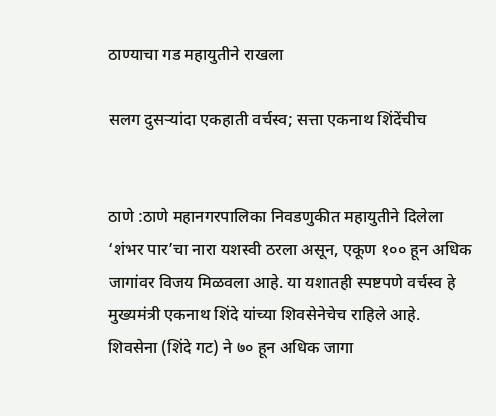ठाण्याचा गड महायुतीने राखला

सलग दुसऱ्यांदा एकहाती वर्चस्व; सत्ता एकनाथ शिंदेंचीच


ठाणे :ठाणे महानगरपालिका निवडणुकीत महायुतीने दिलेला ‘शंभर पार’चा नारा यशस्वी ठरला असून, एकूण १०० हून अधिक जागांवर विजय मिळवला आहे. या यशातही स्पष्टपणे वर्चस्व हे मुख्यमंत्री एकनाथ शिंदे यांच्या शिवसेनेचेच राहिले आहे. शिवसेना (शिंदे गट) ने ७० हून अधिक जागा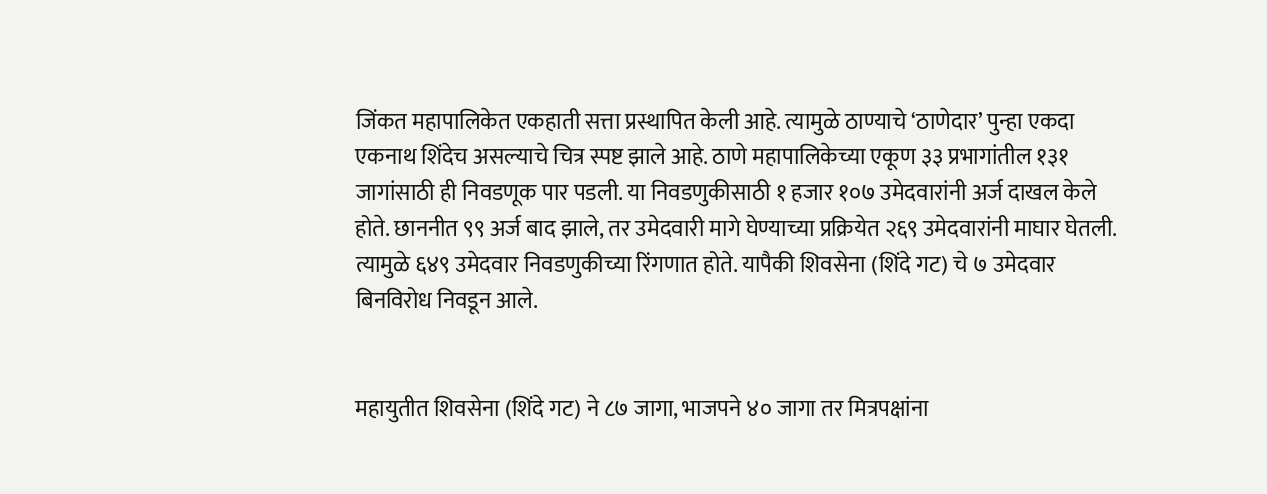जिंकत महापालिकेत एकहाती सत्ता प्रस्थापित केली आहे. त्यामुळे ठाण्याचे ‘ठाणेदार’ पुन्हा एकदा एकनाथ शिंदेच असल्याचे चित्र स्पष्ट झाले आहे. ठाणे महापालिकेच्या एकूण ३३ प्रभागांतील १३१ जागांसाठी ही निवडणूक पार पडली. या निवडणुकीसाठी १ हजार १०७ उमेदवारांनी अर्ज दाखल केले होते. छाननीत ९९ अर्ज बाद झाले, तर उमेदवारी मागे घेण्याच्या प्रक्रियेत २६९ उमेदवारांनी माघार घेतली. त्यामुळे ६४९ उमेदवार निवडणुकीच्या रिंगणात होते. यापैकी शिवसेना (शिंदे गट) चे ७ उमेदवार बिनविरोध निवडून आले.


महायुतीत शिवसेना (शिंदे गट) ने ८७ जागा, भाजपने ४० जागा तर मित्रपक्षांना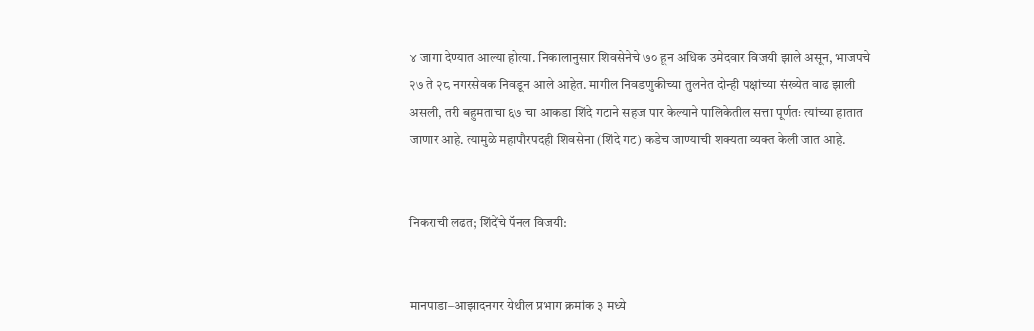४ जागा देण्यात आल्या होत्या. निकालानुसार शिवसेनेचे ७० हून अधिक उमेदवार विजयी झाले असून, भाजपचे २७ ते २८ नगरसेवक निवडून आले आहेत. मागील निवडणुकीच्या तुलनेत दोन्ही पक्षांच्या संख्येत वाढ झाली असली, तरी बहुमताचा ६७ चा आकडा शिंदे गटाने सहज पार केल्याने पालिकेतील सत्ता पूर्णतः त्यांच्या हातात जाणार आहे. त्यामुळे महापौरपदही शिवसेना (शिंदे गट) कडेच जाण्याची शक्यता व्यक्त केली जात आहे.


निकराची लढत; शिंदेंचे पॅनल विजयी:


मानपाडा–आझादनगर येथील प्रभाग क्रमांक ३ मध्ये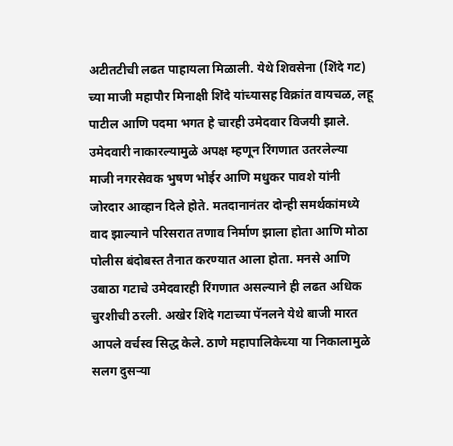अटीतटीची लढत पाहायला मिळाली. येथे शिवसेना (शिंदे गट) च्या माजी महापौर मिनाक्षी शिंदे यांच्यासह विक्रांत वायचळ, लहू पाटील आणि पदमा भगत हे चारही उमेदवार विजयी झाले. उमेदवारी नाकारल्यामुळे अपक्ष म्हणून रिंगणात उतरलेल्या माजी नगरसेवक भुषण भोईर आणि मधुकर पावशे यांनी जोरदार आव्हान दिले होते. मतदानानंतर दोन्ही समर्थकांमध्ये वाद झाल्याने परिसरात तणाव निर्माण झाला होता आणि मोठा पोलीस बंदोबस्त तैनात करण्यात आला होता. मनसे आणि उबाठा गटाचे उमेदवारही रिंगणात असल्याने ही लढत अधिक चुरशीची ठरली. अखेर शिंदे गटाच्या पॅनलने येथे बाजी मारत आपले वर्चस्व सिद्ध केले. ठाणे महापालिकेच्या या निकालामुळे सलग दुसऱ्या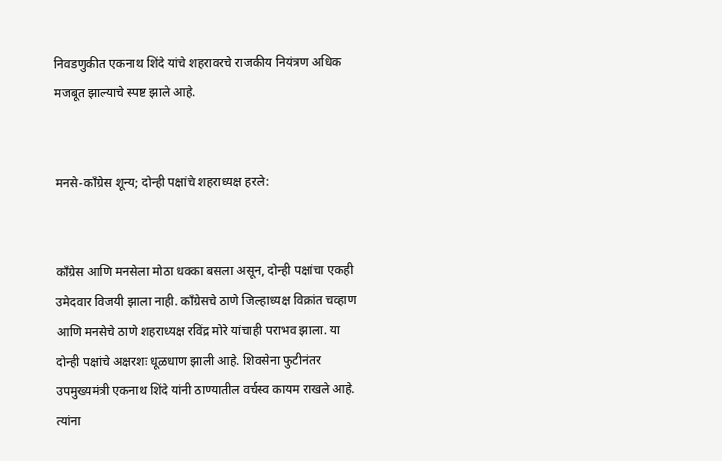निवडणुकीत एकनाथ शिंदे यांचे शहरावरचे राजकीय नियंत्रण अधिक मजबूत झाल्याचे स्पष्ट झाले आहे.


मनसे-काँग्रेस शून्य; दोन्ही पक्षांचे शहराध्यक्ष हरले:


काँग्रेस आणि मनसेला मोठा धक्का बसला असून, दोन्ही पक्षांचा एकही उमेदवार विजयी झाला नाही. काँग्रेसचे ठाणे जिल्हाध्यक्ष विक्रांत चव्हाण आणि मनसेचे ठाणे शहराध्यक्ष रविंद्र मोरे यांचाही पराभव झाला. या दोन्ही पक्षांचे अक्षरशः धूळधाण झाली आहे. शिवसेना फुटीनंतर उपमुख्यमंत्री एकनाथ शिंदे यांनी ठाण्यातील वर्चस्व कायम राखले आहे. त्यांना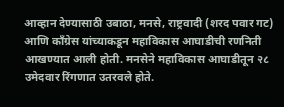आव्हान देण्यासाठी उबाठा, मनसे, राष्ट्रवादी (शरद पवार गट) आणि काँग्रेस यांच्याकडून महाविकास आघाडीची रणनिती आखण्यात आली होती. मनसेने महाविकास आघाडीतून २८ उमेदवार रिंगणात उतरवले होते.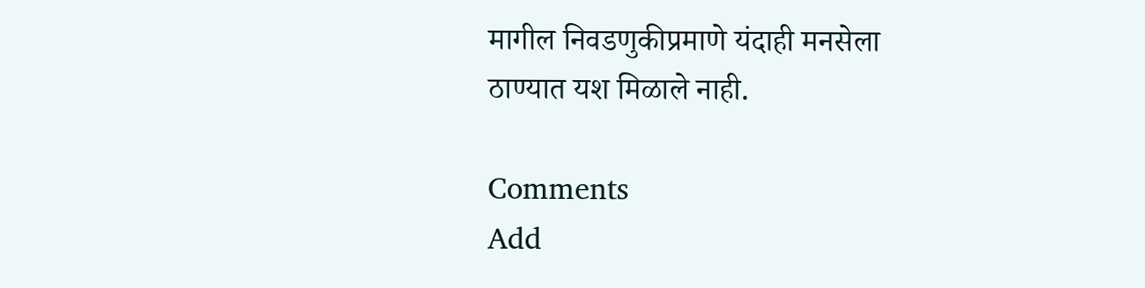मागील निवडणुकीप्रमाणे यंदाही मनसेला ठाण्यात यश मिळाले नाही.

Comments
Add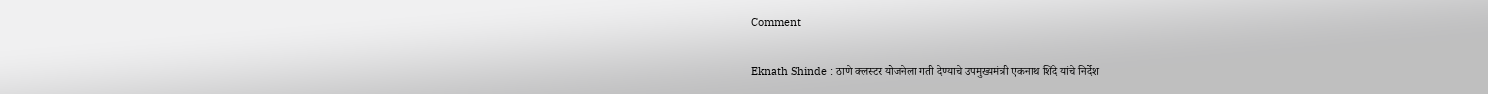Comment

Eknath Shinde : ठाणे क्लस्टर योजनेला गती देण्याचे उपमुख्यमंत्री एकनाथ शिंदे यांचे निर्देश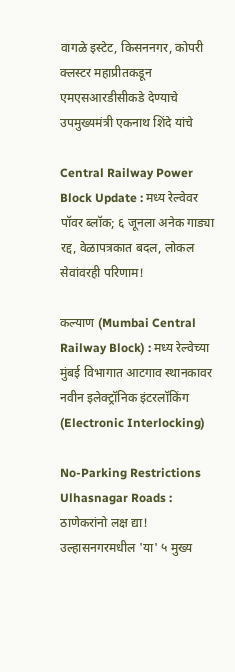वागळे इस्टेट, किसननगर, कोपरी क्लस्टर महाप्रीतकडून एमएसआरडीसीकडे देण्याचे उपमुख्यमंत्री एकनाथ शिंदे यांचे

Central Railway Power Block Update : मध्य रेल्वेवर पॉवर ब्लॉक; ६ जूनला अनेक गाड्या रद्द, वेळापत्रकात बदल, लोकल सेवांवरही परिणाम!

कल्याण (Mumbai Central Railway Block) : मध्य रेल्वेच्या मुंबई विभागात आटगाव स्थानकावर नवीन इलेक्ट्रॉनिक इंटरलॉकिंग (Electronic Interlocking)

No-Parking Restrictions Ulhasnagar Roads : ठाणेकरांनो लक्ष द्या! उल्हासनगरमधील 'या' ५ मुख्य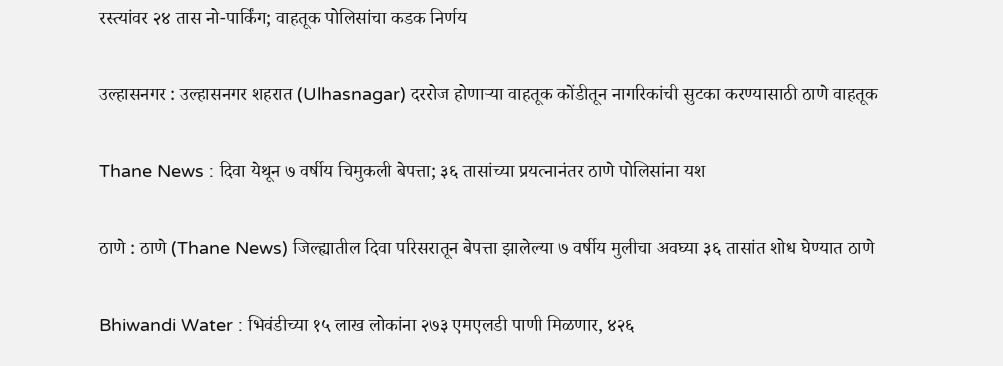रस्त्यांवर २४ तास नो-पार्किंग; वाहतूक पोलिसांचा कडक निर्णय

उल्हासनगर : उल्हासनगर शहरात (Ulhasnagar) दररोज होणाऱ्या वाहतूक कोंडीतून नागरिकांची सुटका करण्यासाठी ठाणे वाहतूक

Thane News : दिवा येथून ७ वर्षीय चिमुकली बेपत्ता; ३६ तासांच्या प्रयत्नानंतर ठाणे पोलिसांना यश

ठाणे : ठाणे (Thane News) जिल्ह्यातील दिवा परिसरातून बेपत्ता झालेल्या ७ वर्षीय मुलीचा अवघ्या ३६ तासांत शोध घेण्यात ठाणे

Bhiwandi Water : भिवंडीच्या १५ लाख लोकांना २७३ एमएलडी पाणी मिळणार, ४२६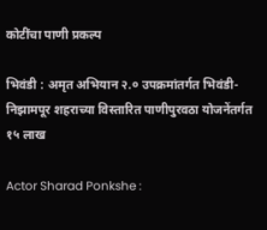कोटींचा पाणी प्रकल्प

भिवंडी : अमृत अभियान २.० उपक्रमांतर्गत भिवंडी-निझामपूर शहराच्या विस्तारित पाणीपुरवठा योजनेंतर्गत १५ लाख

Actor Sharad Ponkshe :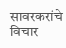सावरकरांचे विचार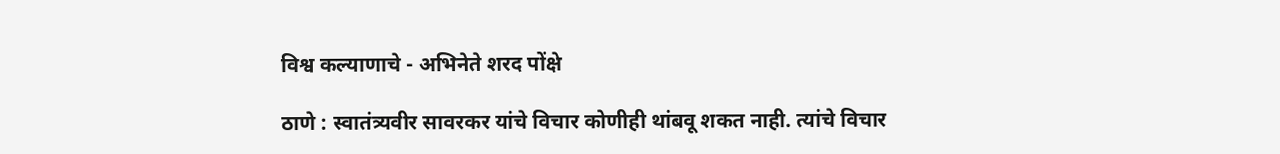विश्व कल्याणाचे - अभिनेते शरद पोंक्षे

ठाणे : स्वातंत्र्यवीर सावरकर यांचे विचार कोणीही थांबवू शकत नाही. त्यांचे विचार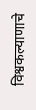विश्वकल्याणाचे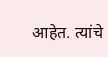आहेत. त्यांचे